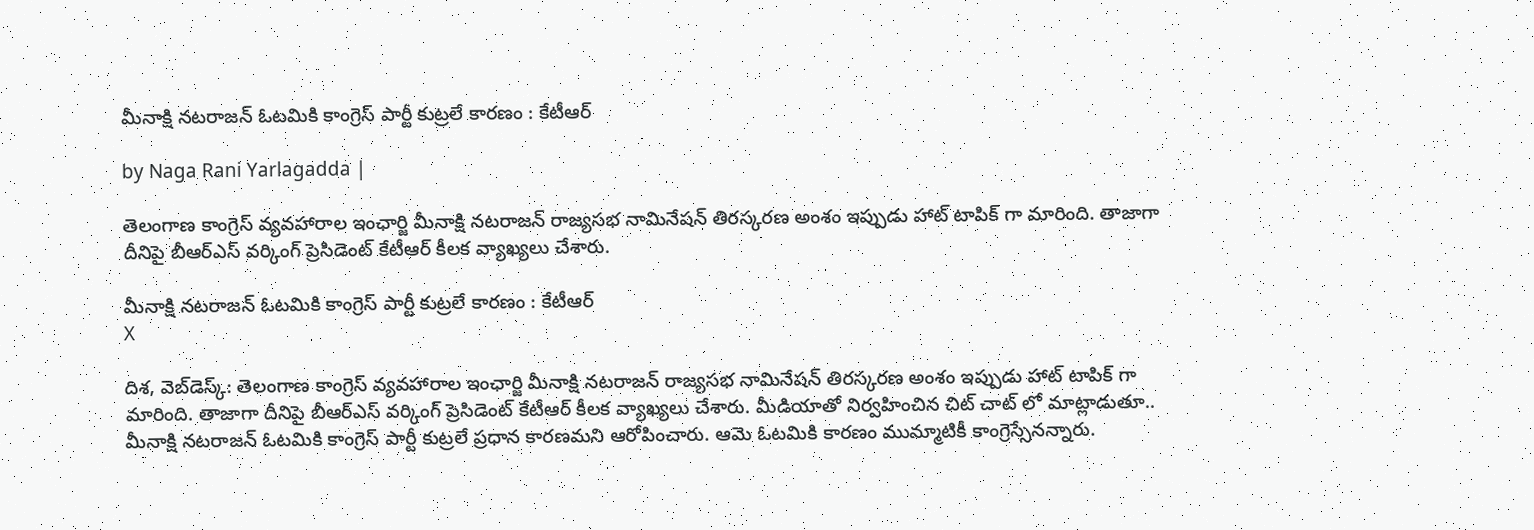మీనాక్షి నటరాజన్ ఓటమికి కాంగ్రెస్ పార్టీ కుట్రలే కారణం : కేటీఆర్

by Naga Rani Yarlagadda |

తెలంగాణ కాంగ్రెస్ వ్యవహారాల ఇంఛార్జి మీనాక్షి నటరాజన్ రాజ్యసభ నామినేషన్ తిరస్కరణ అంశం ఇప్పుడు హాట్ టాపిక్ గా మారింది. తాజాగా దీనిపై బీఆర్ఎస్ వర్కింగ్ ప్రెసిడెంట్ కేటీఆర్ కీలక వ్యాఖ్యలు చేశారు.

మీనాక్షి నటరాజన్ ఓటమికి కాంగ్రెస్ పార్టీ కుట్రలే కారణం : కేటీఆర్
X

దిశ, వెబ్‌డెస్క్: తెలంగాణ కాంగ్రెస్ వ్యవహారాల ఇంఛార్జి మీనాక్షి నటరాజన్ రాజ్యసభ నామినేషన్ తిరస్కరణ అంశం ఇప్పుడు హాట్ టాపిక్ గా మారింది. తాజాగా దీనిపై బీఆర్ఎస్ వర్కింగ్ ప్రెసిడెంట్ కేటీఆర్ కీలక వ్యాఖ్యలు చేశారు. మీడియాతో నిర్వహించిన చిట్ చాట్ లో మాట్లాడుతూ.. మీనాక్షి నటరాజన్ ఓటమికి కాంగ్రెస్ పార్టీ కుట్రలే ప్రధాన కారణమని ఆరోపించారు. ఆమె ఓటమికి కారణం ముమ్మాటికీ కాంగ్రెస్సేనన్నారు.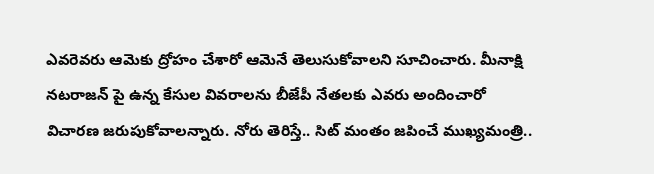ఎవరెవరు ఆమెకు ద్రోహం చేశారో ఆమెనే తెలుసుకోవాలని సూచించారు. మీనాక్షి నటరాజన్ పై ఉన్న కేసుల వివరాలను బీజేపీ నేతలకు ఎవరు అందించారో విచారణ జరుపుకోవాలన్నారు. నోరు తెరిస్తే.. సిట్ మంతం జపించే ముఖ్యమంత్రి..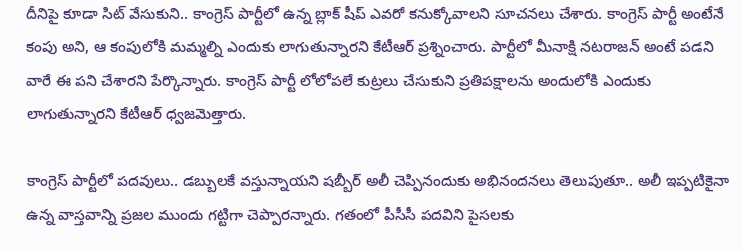దీనిపై కూడా సిట్ వేసుకుని.. కాంగ్రెస్ పార్టీలో ఉన్న బ్లాక్ షీప్ ఎవరో కనుక్కోవాలని సూచనలు చేశారు. కాంగ్రెస్ పార్టీ అంటేనే కంపు అని, ఆ కంపులోకి మమ్మల్ని ఎందుకు లాగుతున్నారని కేటీఆర్ ప్రశ్నించారు. పార్టీలో మీనాక్షి నటరాజన్ అంటే పడని వారే ఈ పని చేశారని పేర్కొన్నారు. కాంగ్రెస్ పార్టీ లోలోపలే కుట్రలు చేసుకుని ప్రతిపక్షాలను అందులోకి ఎందుకు లాగుతున్నారని కేటీఆర్ ధ్వజమెత్తారు.

కాంగ్రెస్ పార్టీలో పదవులు.. డబ్బులకే వస్తున్నాయని షబ్బీర్ అలీ చెప్పినందుకు అభినందనలు తెలుపుతూ.. అలీ ఇప్పటికైనా ఉన్న వాస్తవాన్ని ప్రజల ముందు గట్టిగా చెప్పారన్నారు. గతంలో పీసీసీ పదవిని పైసలకు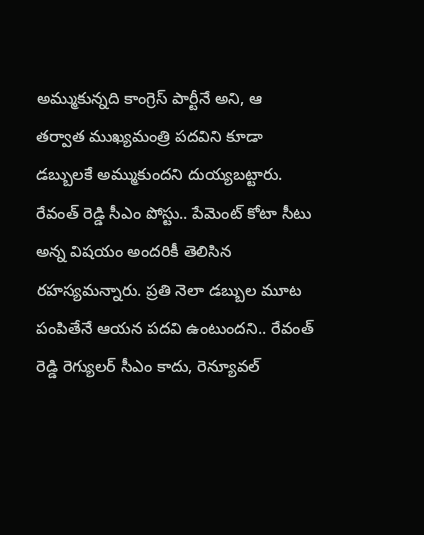అమ్ముకున్నది కాంగ్రెస్ పార్టీనే అని, ఆ తర్వాత ముఖ్యమంత్రి పదవిని కూడా డబ్బులకే అమ్ముకుందని దుయ్యబట్టారు. రేవంత్ రెడ్డి సీఎం పోస్టు.. పేమెంట్ కోటా సీటు అన్న విషయం అందరికీ తెలిసిన రహస్యమన్నారు. ప్రతి నెలా డబ్బుల మూట పంపితేనే ఆయన పదవి ఉంటుందని.. రేవంత్ రెడ్డి రెగ్యులర్ సీఎం కాదు, రెన్యూవల్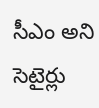సీఎం అని సెటైర్లు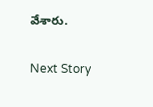వేశారు.

Next Story